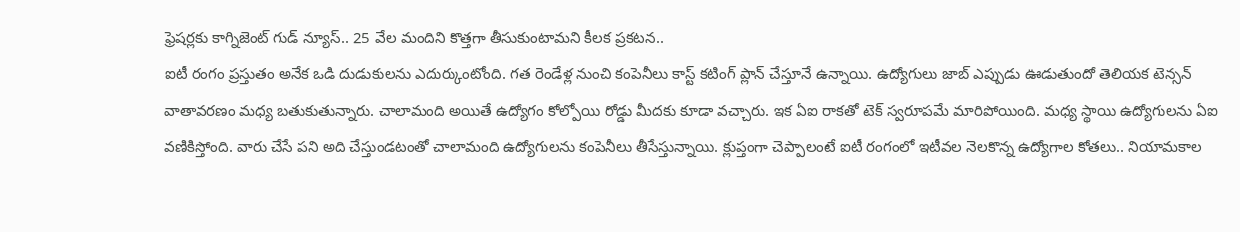ఫ్రెషర్లకు కాగ్నిజెంట్ గుడ్ న్యూస్.. 25 వేల మందిని కొత్తగా తీసుకుంటామని కీలక ప్రకటన..
ఐటీ రంగం ప్రస్తుతం అనేక ఒడి దుడుకులను ఎదుర్కుంటోంది. గత రెండేళ్ల నుంచి కంపెనీలు కాస్ట్ కటింగ్ ప్లాన్ చేస్తూనే ఉన్నాయి. ఉద్యోగులు జాబ్ ఎప్పుడు ఊడుతుందో తెలియక టెన్సన్ వాతావరణం మధ్య బతుకుతున్నారు. చాలామంది అయితే ఉద్యోగం కోల్పోయి రోడ్డు మీదకు కూడా వచ్చారు. ఇక ఏఐ రాకతో టెక్ స్వరూపమే మారిపోయింది. మధ్య స్థాయి ఉద్యోగులను ఏఐ వణికిస్తోంది. వారు చేసే పని అది చేస్తుండటంతో చాలామంది ఉద్యోగులను కంపెనీలు తీసేస్తున్నాయి. క్లుప్తంగా చెప్పాలంటే ఐటీ రంగంలో ఇటీవల నెలకొన్న ఉద్యోగాల కోతలు.. నియామకాల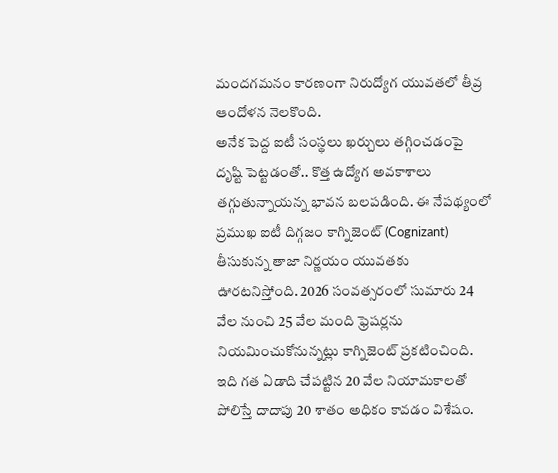మందగమనం కారణంగా నిరుద్యోగ యువతలో తీవ్ర ఆందోళన నెలకొంది.
అనేక పెద్ద ఐటీ సంస్థలు ఖర్చులు తగ్గించడంపై దృష్టి పెట్టడంతో.. కొత్త ఉద్యోగ అవకాశాలు తగ్గుతున్నాయన్న భావన బలపడింది. ఈ నేపథ్యంలో ప్రముఖ ఐటీ దిగ్గజం కాగ్నిజెంట్ (Cognizant) తీసుకున్న తాజా నిర్ణయం యువతకు ఊరటనిస్తోంది. 2026 సంవత్సరంలో సుమారు 24 వేల నుంచి 25 వేల మంది ఫ్రెషర్లను నియమించుకోనున్నట్లు కాగ్నిజెంట్ ప్రకటించింది. ఇది గత ఏడాది చేపట్టిన 20 వేల నియామకాలతో పోలిస్తే దాదాపు 20 శాతం అధికం కావడం విశేషం.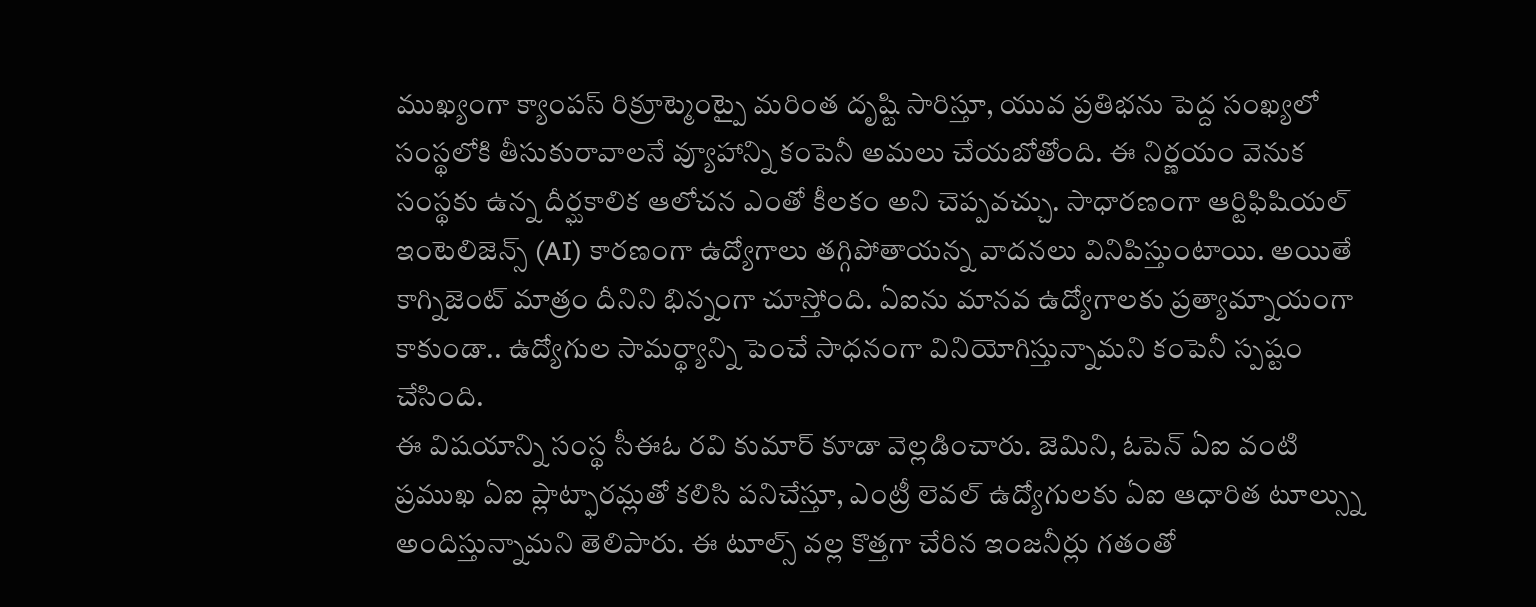ముఖ్యంగా క్యాంపస్ రిక్రూట్మెంట్పై మరింత దృష్టి సారిస్తూ, యువ ప్రతిభను పెద్ద సంఖ్యలో సంస్థలోకి తీసుకురావాలనే వ్యూహాన్ని కంపెనీ అమలు చేయబోతోంది. ఈ నిర్ణయం వెనుక సంస్థకు ఉన్న దీర్ఘకాలిక ఆలోచన ఎంతో కీలకం అని చెప్పవచ్చు. సాధారణంగా ఆర్టిఫిషియల్ ఇంటెలిజెన్స్ (AI) కారణంగా ఉద్యోగాలు తగ్గిపోతాయన్న వాదనలు వినిపిస్తుంటాయి. అయితే కాగ్నిజెంట్ మాత్రం దీనిని భిన్నంగా చూస్తోంది. ఏఐను మానవ ఉద్యోగాలకు ప్రత్యామ్నాయంగా కాకుండా.. ఉద్యోగుల సామర్థ్యాన్ని పెంచే సాధనంగా వినియోగిస్తున్నామని కంపెనీ స్పష్టం చేసింది.
ఈ విషయాన్ని సంస్థ సీఈఓ రవి కుమార్ కూడా వెల్లడించారు. జెమిని, ఓపెన్ ఏఐ వంటి ప్రముఖ ఏఐ ప్లాట్ఫారమ్లతో కలిసి పనిచేస్తూ, ఎంట్రీ లెవల్ ఉద్యోగులకు ఏఐ ఆధారిత టూల్స్ను అందిస్తున్నామని తెలిపారు. ఈ టూల్స్ వల్ల కొత్తగా చేరిన ఇంజనీర్లు గతంతో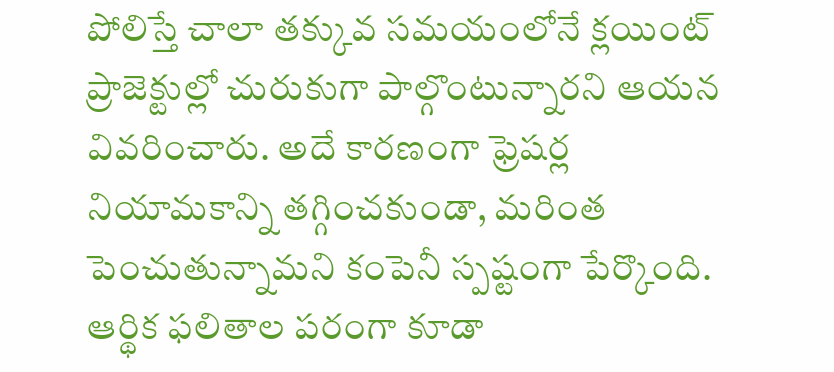పోలిస్తే చాలా తక్కువ సమయంలోనే క్లయింట్ ప్రాజెక్టుల్లో చురుకుగా పాల్గొంటున్నారని ఆయన వివరించారు. అదే కారణంగా ఫ్రెషర్ల నియామకాన్ని తగ్గించకుండా, మరింత పెంచుతున్నామని కంపెనీ స్పష్టంగా పేర్కొంది.
ఆర్థిక ఫలితాల పరంగా కూడా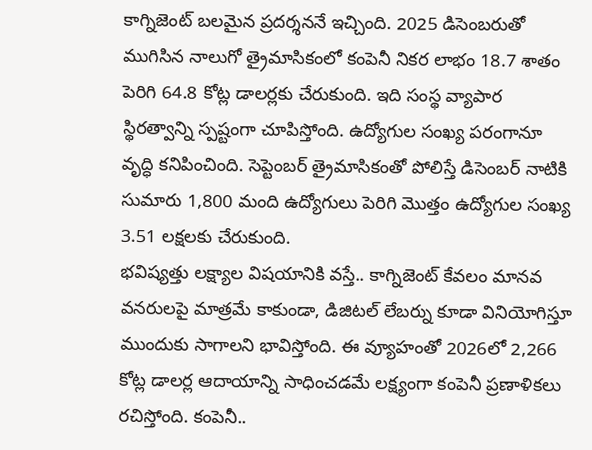కాగ్నిజెంట్ బలమైన ప్రదర్శననే ఇచ్చింది. 2025 డిసెంబరుతో ముగిసిన నాలుగో త్రైమాసికంలో కంపెనీ నికర లాభం 18.7 శాతం పెరిగి 64.8 కోట్ల డాలర్లకు చేరుకుంది. ఇది సంస్థ వ్యాపార స్థిరత్వాన్ని స్పష్టంగా చూపిస్తోంది. ఉద్యోగుల సంఖ్య పరంగానూ వృద్ధి కనిపించింది. సెప్టెంబర్ త్రైమాసికంతో పోలిస్తే డిసెంబర్ నాటికి సుమారు 1,800 మంది ఉద్యోగులు పెరిగి మొత్తం ఉద్యోగుల సంఖ్య 3.51 లక్షలకు చేరుకుంది.
భవిష్యత్తు లక్ష్యాల విషయానికి వస్తే.. కాగ్నిజెంట్ కేవలం మానవ వనరులపై మాత్రమే కాకుండా, డిజిటల్ లేబర్ను కూడా వినియోగిస్తూ ముందుకు సాగాలని భావిస్తోంది. ఈ వ్యూహంతో 2026లో 2,266 కోట్ల డాలర్ల ఆదాయాన్ని సాధించడమే లక్ష్యంగా కంపెనీ ప్రణాళికలు రచిస్తోంది. కంపెనీ..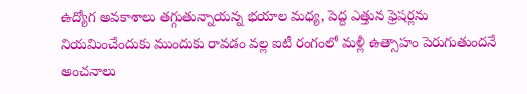ఉద్యోగ అవకాశాలు తగ్గుతున్నాయన్న భయాల మధ్య, పెద్ద ఎత్తున ఫ్రెషర్లను నియమించేందుకు ముందుకు రావడం వల్ల ఐటీ రంగంలో మళ్లీ ఉత్సాహం పెరుగుతుందనే అంచనాలు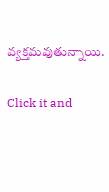వ్యక్తమవుతున్నాయి.


Click it and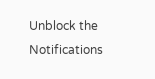Unblock the Notifications